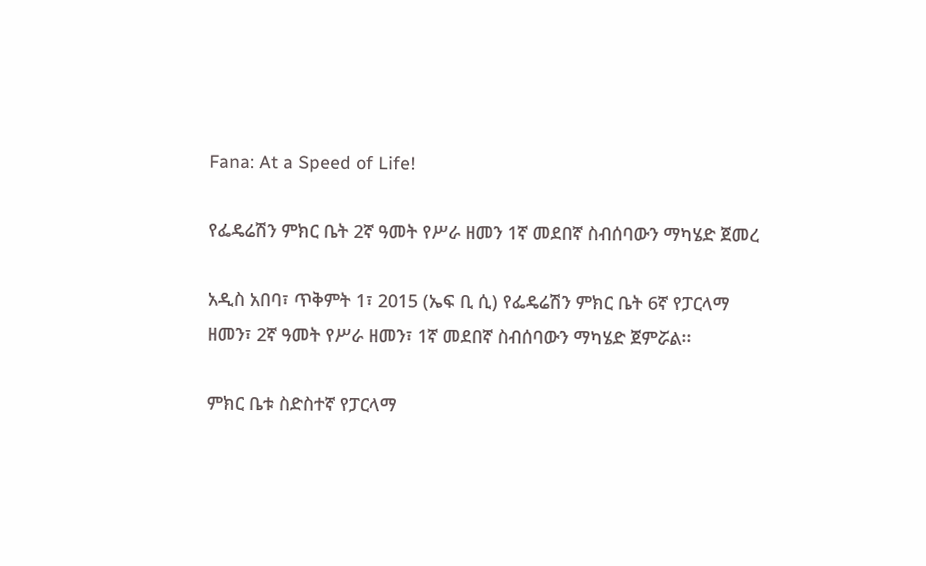Fana: At a Speed of Life!

የፌዴሬሽን ምክር ቤት 2ኛ ዓመት የሥራ ዘመን 1ኛ መደበኛ ስብሰባውን ማካሄድ ጀመረ

አዲስ አበባ፣ ጥቅምት 1፣ 2015 (ኤፍ ቢ ሲ) የፌዴሬሽን ምክር ቤት 6ኛ የፓርላማ ዘመን፣ 2ኛ ዓመት የሥራ ዘመን፣ 1ኛ መደበኛ ስብሰባውን ማካሄድ ጀምሯል፡፡

ምክር ቤቱ ስድስተኛ የፓርላማ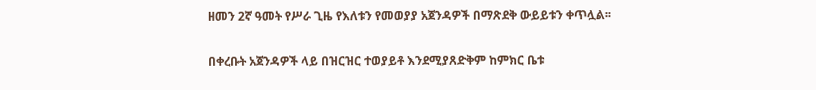ዘመን 2ኛ ዓመት የሥራ ጊዜ የእለቱን የመወያያ አጀንዳዎች በማጽደቅ ውይይቱን ቀጥሏል፡፡

በቀረቡት አጀንዳዎች ላይ በዝርዝር ተወያይቶ እንደሚያጸድቅም ከምክር ቤቱ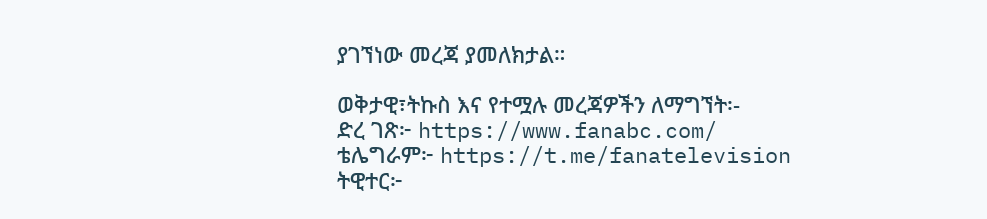ያገኘነው መረጃ ያመለክታል።

ወቅታዊ፣ትኩስ እና የተሟሉ መረጃዎችን ለማግኘት፡-
ድረ ገጽ፦ https://www.fanabc.com/
ቴሌግራም፦ https://t.me/fanatelevision
ትዊተር፦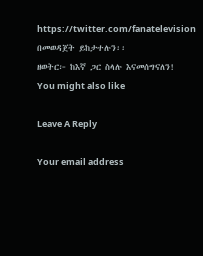https://twitter.com/fanatelevision በመወዳጀት ይከታተሉን፡፡
ዘወትር፦ ከእኛ ጋር ስላሉ እናመሰግናለን!
You might also like

Leave A Reply

Your email address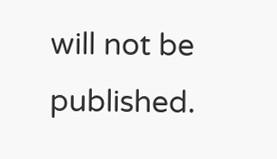will not be published.